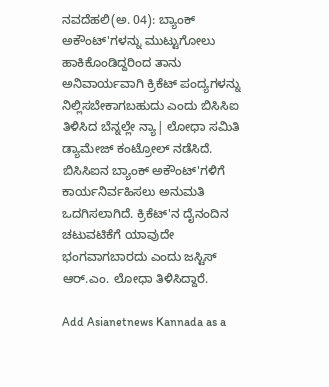ನವದೆಹಲಿ(ಅ. 04): ಬ್ಯಾಂಕ್ ಅಕೌಂಟ್'ಗಳನ್ನು ಮುಟ್ಟುಗೋಲು ಹಾಕಿಕೊಂಡಿದ್ದರಿಂದ ತಾನು ಅನಿವಾರ್ಯವಾಗಿ ಕ್ರಿಕೆಟ್ ಪಂದ್ಯಗಳನ್ನು ನಿಲ್ಲಿಸಬೇಕಾಗಬಹುದು ಎಂದು ಬಿಸಿಸಿಐ ತಿಳಿಸಿದ ಬೆನ್ನಲ್ಲೇ ನ್ಯಾ| ಲೋಧಾ ಸಮಿತಿ ಡ್ಯಾಮೇಜ್ ಕಂಟ್ರೋಲ್ ನಡೆಸಿದೆ. ಬಿಸಿಸಿಐನ ಬ್ಯಾಂಕ್ ಅಕೌಂಟ್'ಗಳಿಗೆ ಕಾರ್ಯನಿರ್ವಹಿಸಲು ಅನುಮತಿ ಒದಗಿಸಲಾಗಿದೆ. ಕ್ರಿಕೆಟ್'ನ ದೈನಂದಿನ ಚಟುವಟಿಕೆಗೆ ಯಾವುದೇ ಭಂಗವಾಗಬಾರದು ಎಂದು ಜಸ್ಟಿಸ್ ಆರ್.ಎಂ. ಲೋಧಾ ತಿಳಿಸಿದ್ದಾರೆ.

Add Asianetnews Kannada as a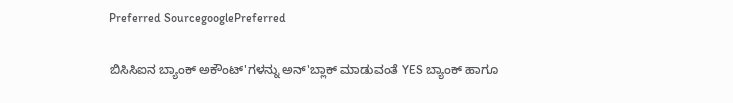Preferred SourcegooglePreferred

ಬಿಸಿಸಿಐನ ಬ್ಯಾಂಕ್ ಅಕೌಂಟ್'ಗಳನ್ನು ಅನ್'ಬ್ಲಾಕ್ ಮಾಡುವಂತೆ YES ಬ್ಯಾಂಕ್ ಹಾಗೂ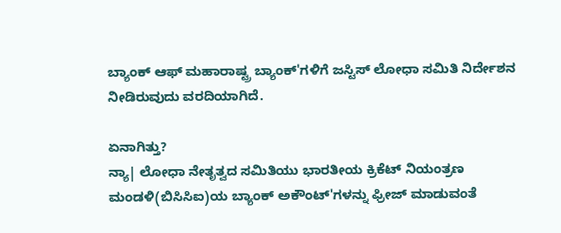ಬ್ಯಾಂಕ್ ಆಫ್ ಮಹಾರಾಷ್ಟ್ರ ಬ್ಯಾಂಕ್'ಗಳಿಗೆ ಜಸ್ಟಿಸ್ ಲೋಧಾ ಸಮಿತಿ ನಿರ್ದೇಶನ ನೀಡಿರುವುದು ವರದಿಯಾಗಿದೆ.

ಏನಾಗಿತ್ತು?
ನ್ಯಾ| ಲೋಧಾ ನೇತೃತ್ವದ ಸಮಿತಿಯು ಭಾರತೀಯ ಕ್ರಿಕೆಟ್ ನಿಯಂತ್ರಣ ಮಂಡಳಿ(ಬಿಸಿಸಿಐ)ಯ ಬ್ಯಾಂಕ್ ಅಕೌಂಟ್'ಗಳನ್ನು ಫ್ರೀಜ್ ಮಾಡುವಂತೆ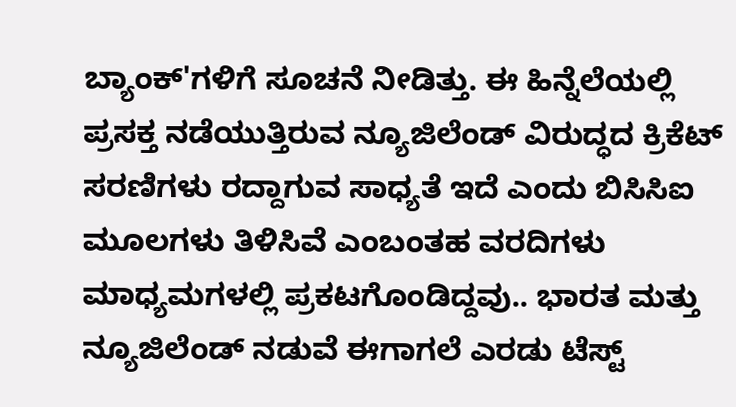ಬ್ಯಾಂಕ್'ಗಳಿಗೆ ಸೂಚನೆ ನೀಡಿತ್ತು. ಈ ಹಿನ್ನೆಲೆಯಲ್ಲಿ ಪ್ರಸಕ್ತ ನಡೆಯುತ್ತಿರುವ ನ್ಯೂಜಿಲೆಂಡ್ ವಿರುದ್ಧದ ಕ್ರಿಕೆಟ್ ಸರಣಿಗಳು ರದ್ದಾಗುವ ಸಾಧ್ಯತೆ ಇದೆ ಎಂದು ಬಿಸಿಸಿಐ ಮೂಲಗಳು ತಿಳಿಸಿವೆ ಎಂಬಂತಹ ವರದಿಗಳು ಮಾಧ್ಯಮಗಳಲ್ಲಿ ಪ್ರಕಟಗೊಂಡಿದ್ದವು.. ಭಾರತ ಮತ್ತು ನ್ಯೂಜಿಲೆಂಡ್ ನಡುವೆ ಈಗಾಗಲೆ ಎರಡು ಟೆಸ್ಟ್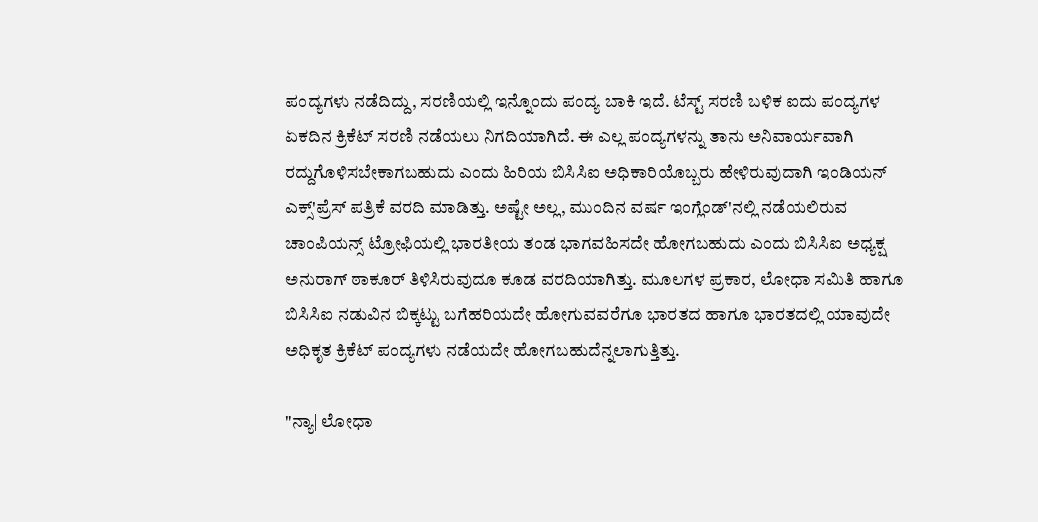ಪಂದ್ಯಗಳು ನಡೆದಿದ್ದು, ಸರಣಿಯಲ್ಲಿ ಇನ್ನೊಂದು ಪಂದ್ಯ ಬಾಕಿ ಇದೆ. ಟೆಸ್ಟ್ ಸರಣಿ ಬಳಿಕ ಐದು ಪಂದ್ಯಗಳ ಏಕದಿನ ಕ್ರಿಕೆಟ್ ಸರಣಿ ನಡೆಯಲು ನಿಗದಿಯಾಗಿದೆ. ಈ ಎಲ್ಲ ಪಂದ್ಯಗಳನ್ನು ತಾನು ಅನಿವಾರ್ಯವಾಗಿ ರದ್ದುಗೊಳಿಸಬೇಕಾಗಬಹುದು ಎಂದು ಹಿರಿಯ ಬಿಸಿಸಿಐ ಅಧಿಕಾರಿಯೊಬ್ಬರು ಹೇಳಿರುವುದಾಗಿ ಇಂಡಿಯನ್ ಎಕ್ಸ್'ಪ್ರೆಸ್ ಪತ್ರಿಕೆ ವರದಿ ಮಾಡಿತ್ತು. ಅಷ್ಟೇ ಅಲ್ಲ, ಮುಂದಿನ ವರ್ಷ ಇಂಗ್ಲೆಂಡ್'ನಲ್ಲಿ ನಡೆಯಲಿರುವ ಚಾಂಪಿಯನ್ಸ್ ಟ್ರೋಫಿಯಲ್ಲಿ ಭಾರತೀಯ ತಂಡ ಭಾಗವಹಿಸದೇ ಹೋಗಬಹುದು ಎಂದು ಬಿಸಿಸಿಐ ಅಧ್ಯಕ್ಷ ಅನುರಾಗ್ ಠಾಕೂರ್ ತಿಳಿಸಿರುವುದೂ ಕೂಡ ವರದಿಯಾಗಿತ್ತು. ಮೂಲಗಳ ಪ್ರಕಾರ, ಲೋಧಾ ಸಮಿತಿ ಹಾಗೂ ಬಿಸಿಸಿಐ ನಡುವಿನ ಬಿಕ್ಕಟ್ಟು ಬಗೆಹರಿಯದೇ ಹೋಗುವವರೆಗೂ ಭಾರತದ ಹಾಗೂ ಭಾರತದಲ್ಲಿ ಯಾವುದೇ ಅಧಿಕೃತ ಕ್ರಿಕೆಟ್ ಪಂದ್ಯಗಳು ನಡೆಯದೇ ಹೋಗಬಹುದೆನ್ನಲಾಗುತ್ತಿತ್ತು.

"ನ್ಯಾ| ಲೋಧಾ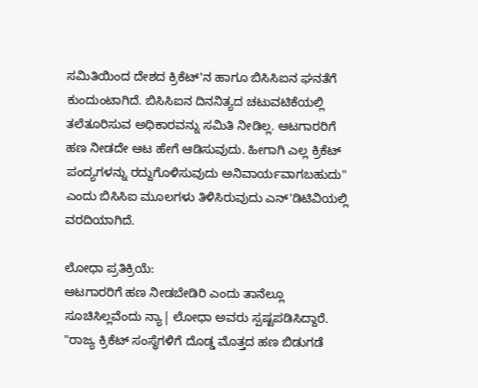ಸಮಿತಿಯಿಂದ ದೇಶದ ಕ್ರಿಕೆಟ್'ನ ಹಾಗೂ ಬಿಸಿಸಿಐನ ಘನತೆಗೆ ಕುಂದುಂಟಾಗಿದೆ. ಬಿಸಿಸಿಐನ ದಿನನಿತ್ಯದ ಚಟುವಟಿಕೆಯಲ್ಲಿ ತಲೆತೂರಿಸುವ ಅಧಿಕಾರವನ್ನು ಸಮಿತಿ ನೀಡಿಲ್ಲ. ಆಟಗಾರರಿಗೆ ಹಣ ನೀಡದೇ ಆಟ ಹೇಗೆ ಆಡಿಸುವುದು. ಹೀಗಾಗಿ ಎಲ್ಲ ಕ್ರಿಕೆಟ್ ಪಂದ್ಯಗಳನ್ನು ರದ್ದುಗೊಳಿಸುವುದು ಅನಿವಾರ್ಯವಾಗಬಹುದು" ಎಂದು ಬಿಸಿಸಿಐ ಮೂಲಗಳು ತಿಳಿಸಿರುವುದು ಎನ್'ಡಿಟಿವಿಯಲ್ಲಿ ವರದಿಯಾಗಿದೆ.

ಲೋಧಾ ಪ್ರತಿಕ್ರಿಯೆ:
ಆಟಗಾರರಿಗೆ ಹಣ ನೀಡಬೇಡಿರಿ ಎಂದು ತಾನೆಲ್ಲೂ ಸೂಚಿಸಿಲ್ಲವೆಂದು ನ್ಯಾ| ಲೋಧಾ ಅವರು ಸ್ಪಷ್ಟಪಡಿಸಿದ್ದಾರೆ. "ರಾಜ್ಯ ಕ್ರಿಕೆಟ್ ಸಂಸ್ಥೆಗಳಿಗೆ ದೊಡ್ಡ ಮೊತ್ತದ ಹಣ ಬಿಡುಗಡೆ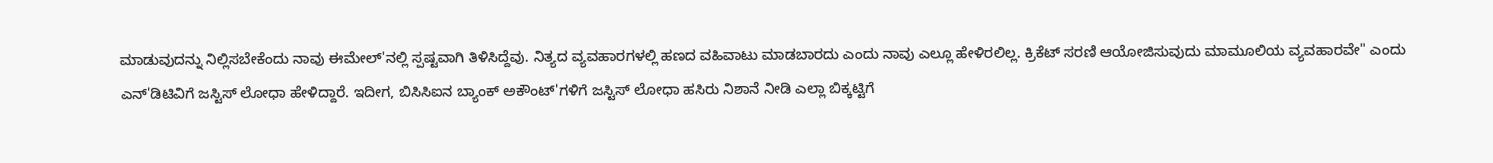ಮಾಡುವುದನ್ನು ನಿಲ್ಲಿಸಬೇಕೆಂದು ನಾವು ಈಮೇಲ್'ನಲ್ಲಿ ಸ್ಪಷ್ಟವಾಗಿ ತಿಳಿಸಿದ್ದೆವು. ನಿತ್ಯದ ವ್ಯವಹಾರಗಳಲ್ಲಿ ಹಣದ ವಹಿವಾಟು ಮಾಡಬಾರದು ಎಂದು ನಾವು ಎಲ್ಲೂ ಹೇಳಿರಲಿಲ್ಲ. ಕ್ರಿಕೆಟ್ ಸರಣಿ ಆಯೋಜಿಸುವುದು ಮಾಮೂಲಿಯ ವ್ಯವಹಾರವೇ" ಎಂದು ಎನ್'ಡಿಟಿವಿಗೆ ಜಸ್ಟಿಸ್ ಲೋಧಾ ಹೇಳಿದ್ದಾರೆ. ಇದೀಗ, ಬಿಸಿಸಿಐನ ಬ್ಯಾಂಕ್ ಅಕೌಂಟ್'ಗಳಿಗೆ ಜಸ್ಟಿಸ್ ಲೋಧಾ ಹಸಿರು ನಿಶಾನೆ ನೀಡಿ ಎಲ್ಲಾ ಬಿಕ್ಕಟ್ಟಿಗೆ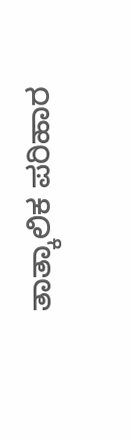ತಾತ್ಕಾಲಿಕ ಪರಿಹಾರ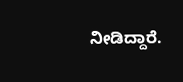ನೀಡಿದ್ದಾರೆ.